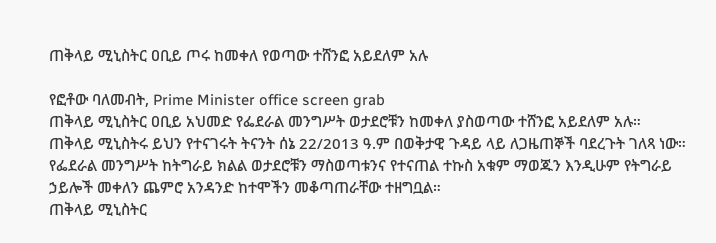ጠቅላይ ሚኒስትር ዐቢይ ጦሩ ከመቀለ የወጣው ተሸንፎ አይደለም አሉ

የፎቶው ባለመብት, Prime Minister office screen grab
ጠቅላይ ሚኒስትር ዐቢይ አህመድ የፌደራል መንግሥት ወታደሮቹን ከመቀለ ያስወጣው ተሸንፎ አይደለም አሉ።
ጠቅላይ ሚኒስትሩ ይህን የተናገሩት ትናንት ሰኔ 22/2013 ዓ.ም በወቅታዊ ጉዳይ ላይ ለጋዜጠኞች ባደረጉት ገለጻ ነው።
የፌደራል መንግሥት ከትግራይ ክልል ወታደሮቹን ማስወጣቱንና የተናጠል ተኩስ አቁም ማወጁን እንዲሁም የትግራይ ኃይሎች መቀለን ጨምሮ አንዳንድ ከተሞችን መቆጣጠራቸው ተዘግቧል።
ጠቅላይ ሚኒስትር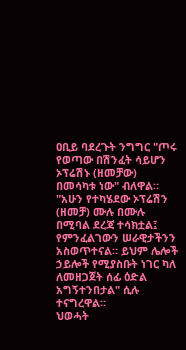ዐቢይ ባደረጉት ንግግር "ጦሩ የወጣው በሽንፈት ሳይሆን ኦፕሬሽኑ (ዘመቻው) በመሳካቱ ነው" ብለዋል።
"አሁን የተካሄደው ኦፕሬሽን (ዘመቻ) ሙሉ በሙሉ በሚባል ደረጃ ተሳክቷል፤ የምንፈልገውን ሠራዊታችንን አስወጥተናል። ይህም ሌሎች ኃይሎች የሚያስቡት ነገር ካለ ለመዘጋጀት ሰፊ ዕድል አግኝተንበታል" ሲሉ ተናግረዋል።
ህወሓት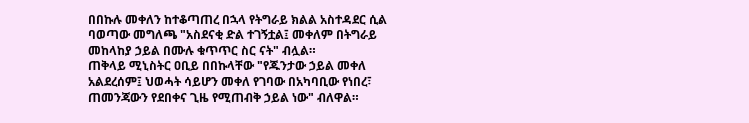በበኩሉ መቀለን ከተቆጣጠረ በኋላ የትግራይ ክልል አስተዳደር ሲል ባወጣው መግለጫ "አስደናቂ ድል ተገኝቷል፤ መቀለም በትግራይ መከላከያ ኃይል በሙሉ ቁጥጥር ስር ናት" ብሏል።
ጠቅላይ ሚኒስትር ዐቢይ በበኩላቸው "የጁንታው ኃይል መቀለ አልደረሰም፤ ህወሓት ሳይሆን መቀለ የገባው በአካባቢው የነበረ፣ ጠመንጃውን የደበቀና ጊዜ የሚጠብቅ ኃይል ነው" ብለዋል።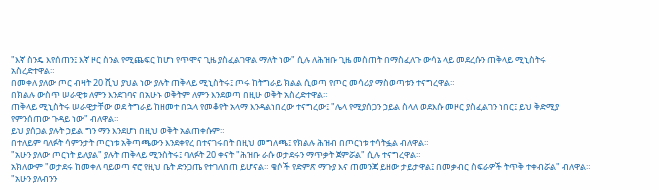"እኛ ስንዴ እየሰጠን፤ እኛ ዞር ስንል የሚጨፍር ከሆነ የጥሞና ጊዜ ያስፈልገዋል ማለት ነው" ሲሉ ለሕዝቡ ጊዜ መስጠት በማስፈለጉ ውሳኔ ላይ መደረሱን ጠቅላይ ሚኒስትሩ አስረድተዋል።
በመቀለ ያለው ጦር ብዛት 20 ሺህ ያህል ነው ያሉት ጠቅላይ ሚኒስትሩ፤ ጦሩ ከትግራይ ክልል ሲወጣ የጦር መሳሪያ ማስወጣቱን ተናግረዋል።
በክልሉ ውስጥ ሠራዊቱ ለምን እንደገባና በአሁኑ ወቅትም ለምን እንደወጣ በዚሁ ወቅት አስረድተዋል።
ጠቅላይ ሚኒስትሩ ሠራዊታቸው ወደ ትግራይ ከዘመተ በኋላ የመቆየት አላማ እንዳልነበረው ተናግረው፤ "ሌላ የሚያሰጋን ኃይል ስላለ ወደእሱ መዞር ያስፈልገን ነበር፤ ይህ ቅድሚያ የምንሰጠው ጉዳይ ነው" ብለዋል።
ይህ ያሰጋል ያሉት ኃይል ግን ማን እንደሆነ በዚህ ወቅት አልጠቀሱም።
በተለይም ባለፉት ሳምንታት ጦርነቱ አቅጣጫውን እንደቀየረ በተናገሩበት በዚህ መግለጫ፤ የክልሉ ሕዝብ በጦርነቱ ተሳትፏል ብለዋል።
"አሁን ያለው ጦርነት ይለያል" ያሉት ጠቅላይ ሚንስትሩ፤ ባለፉት 20 ቀናት "ሕዝቡ ራሱ ወታደሩን ማጥቃት ጀምሯል" ሲሉ ተናግረዋል።
አክለውም "ወታደሩ ከመቀለ ባይወጣ ኖሮ የዚህ ቤት ድንጋጤ የተገለበጠ ይሆናል። ቄሶች የድምጽ ማጉያ እና ጠመንጃ ይዘው ታይታዋል፤ በመቃብር ስፍራዎች ትጥቅ ተቀብሯል" ብለዋል።
"አሁን ያለብንን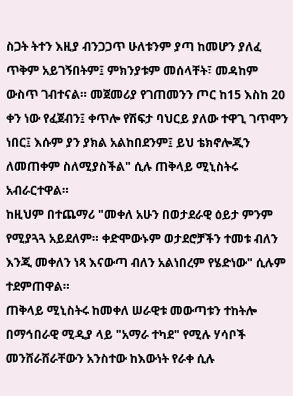ስጋት ትተን እዚያ ብንጋጋጥ ሁለቱንም ያጣ ከመሆን ያለፈ ጥቅም አይገኝበትም፤ ምክንያቱም መሰላቸት፣ መዳከም ውስጥ ገብተናል። መጀመሪያ የገጠመንን ጦር ከ15 እስከ 20 ቀን ነው የፈጀብን፤ ቀጥሎ የሽፍታ ባህርይ ያለው ተዋጊ ገጥሞን ነበር፤ እሱም ያን ያክል አልከበደንም፤ ይህ ቴክኖሎጂን ለመጠቀም ስለሚያስችል" ሲሉ ጠቅላይ ሚኒስትሩ አብራርተዋል።
ከዚህም በተጨማሪ "መቀለ አሁን በወታደራዊ ዕይታ ምንም የሚያጓጓ አይደለም። ቀድሞውኑም ወታደሮቻችን ተመቱ ብለን እንጂ መቀለን ነጻ እናውጣ ብለን አልነበረም የሄድነው" ሲሉም ተደምጠዋል።
ጠቅላይ ሚኒስትሩ ከመቀለ ሠራዊቱ መውጣቱን ተከትሎ በማኅበራዊ ሚዲያ ላይ "አማራ ተካደ" የሚሉ ሃሳቦች መንሸራሸራቸውን አንስተው ከእውነት የራቀ ሲሉ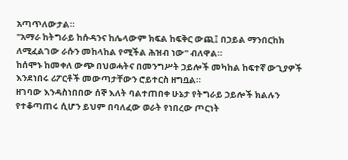አጣጥለውታል።
"አማራ ከትግራይ ከሱዳንና ከሌላውም ክፍል ከፍቅር ውጪ፤ በኃይል ማንበርከክ ለሚፈልገው ራሱን መከላከል የሚችል ሕዝብ ነው" ብለዋል።
ከሰሞኑ ከመቀለ ውጭ በህወሓትና በመንግሥት ኃይሎች መካከል ከፍተኛ ውጊያዎች እንደነበሩ ሪፖርቶች መውጣታቸውን ሮይተርስ ዘግቧል።
ዘገባው እንዳስነበበው ሰኞ እለት ባልተጠበቀ ሁኔታ የትግራይ ኃይሎች ክልሉን የተቆጣጠሩ ሲሆን ይህም በባለፈው ወራት የነበረው ጦርነት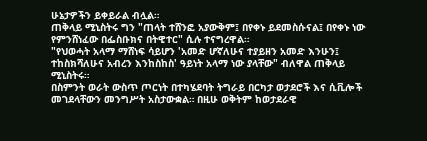ሁኔታዎችን ይቀይራል ብሏል።
ጠቅላይ ሚኒስትሩ ግን "ጠላት ተሸንፎ አያውቅም፤ በየቀኑ ይደመስሱናል፤ በየቀኑ ነው የምንሸነፈው በፌስቡክና በትዊተር" ሲሉ ተናግረዋል።
"የህወሓት አላማ ማሸነፍ ሳይሆን 'አመድ ሆኛለሁና ተያይዘን አመድ እንሁን፤ ተከስክሻለሁና አብረን እንከስከስ' ዓይነት አላማ ነው ያላቸው" ብለዋል ጠቅላይ ሚኒስትሩ።
በስምንት ወራት ውስጥ ጦርነት በተካሄደባት ትግራይ በርካታ ወታደሮች እና ሲቪሎች መገደላቸውን መንግሥት አስታውቋል። በዚሁ ወቅትም ከወታደራዊ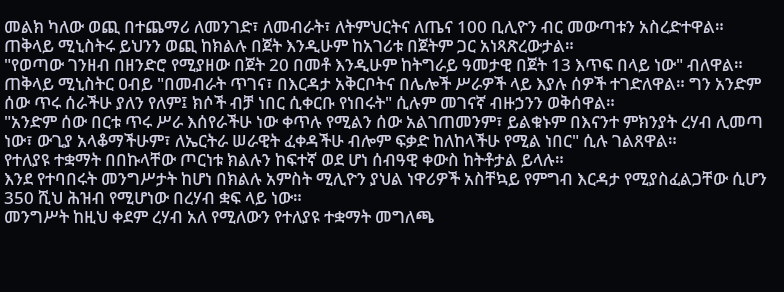መልክ ካለው ወጪ በተጨማሪ ለመንገድ፣ ለመብራት፣ ለትምህርትና ለጤና 100 ቢሊዮን ብር መውጣቱን አስረድተዋል።
ጠቅላይ ሚኒስትሩ ይህንን ወጪ ከክልሉ በጀት እንዲሁም ከአገሪቱ በጀትም ጋር አነጻጽረውታል።
"የወጣው ገንዘብ በዘንድሮ የሚያዘው በጀት 20 በመቶ እንዲሁም ከትግራይ ዓመታዊ በጀት 13 እጥፍ በላይ ነው" ብለዋል።
ጠቅላይ ሚኒስትር ዐብይ "በመብራት ጥገና፣ በእርዳታ አቅርቦትና በሌሎች ሥራዎች ላይ እያሉ ሰዎች ተገድለዋል። ግን አንድም ሰው ጥሩ ሰራችሁ ያለን የለም፤ ክሶች ብቻ ነበር ሲቀርቡ የነበሩት" ሲሉም መገናኛ ብዙኃንን ወቅሰዋል።
"አንድም ሰው በርቱ ጥሩ ሥራ እሰየራችሁ ነው ቀጥሉ የሚልን ሰው አልገጠመንም፣ ይልቁኑም በእናንተ ምክንያት ረሃብ ሊመጣ ነው፣ ውጊያ አላቆማችሁም፣ ለኤርትራ ሠራዊት ፈቀዳችሁ ብሎም ፍቃድ ከለከላችሁ የሚል ነበር" ሲሉ ገልጸዋል።
የተለያዩ ተቋማት በበኩላቸው ጦርነቱ ክልሉን ከፍተኛ ወደ ሆነ ሰብዓዊ ቀውስ ከትቶታል ይላሉ።
እንደ የተባበሩት መንግሥታት ከሆነ በክልሉ አምስት ሚሊዮን ያህል ነዋሪዎች አስቸኳይ የምግብ እርዳታ የሚያስፈልጋቸው ሲሆን 350 ሺህ ሕዝብ የሚሆነው በረሃብ ቋፍ ላይ ነው።
መንግሥት ከዚህ ቀደም ረሃብ አለ የሚለውን የተለያዩ ተቋማት መግለጫ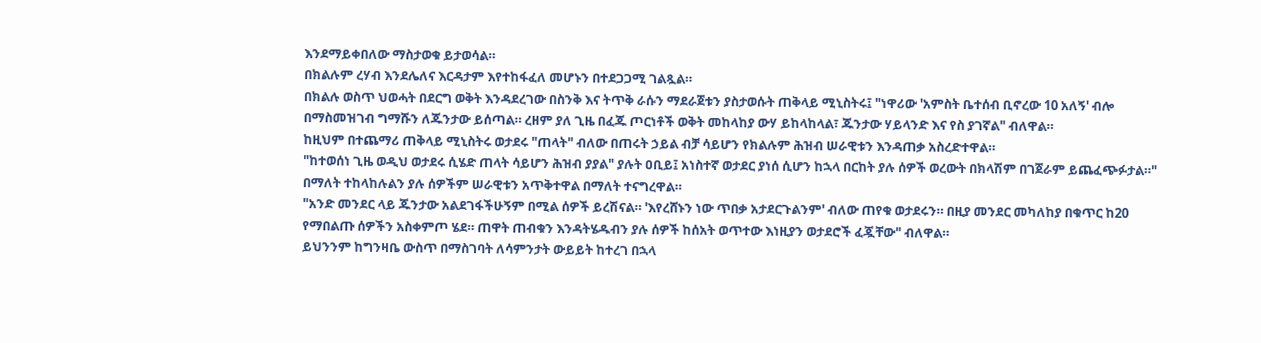እንደማይቀበለው ማስታወቁ ይታወሳል።
በክልሉም ረሃብ እንደሌለና እርዳታም እየተከፋፈለ መሆኑን በተደጋጋሚ ገልጿል።
በክልሉ ወስጥ ህወሓት በደርግ ወቅት እንዳደረገው በስንቅ እና ትጥቅ ራሱን ማደራጀቱን ያስታወሱት ጠቅላይ ሚኒስትሩ፤ "ነዋሪው 'አምስት ቤተሰብ ቢኖረው 10 አለኝ' ብሎ በማስመዝገብ ግማሹን ለጁንታው ይሰጣል። ረዘም ያለ ጊዜ በፈጁ ጦርነቶች ወቅት መከላከያ ውሃ ይከላከላል፣ ጁንታው ሃይላንድ እና የስ ያገኛል" ብለዋል።
ከዚህም በተጨማሪ ጠቅላይ ሚኒስትሩ ወታደሩ "ጠላት" ብለው በጠሩት ኃይል ብቻ ሳይሆን የክልሉም ሕዝብ ሠራዊቱን እንዳጠቃ አስረድተዋል።
"ከተወሰነ ጊዜ ወዲህ ወታደሩ ሲሄድ ጠላት ሳይሆን ሕዝብ ያያል" ያሉት ዐቢይ፤ አነስተኛ ወታደር ያነሰ ሲሆን ከኋላ በርከት ያሉ ሰዎች ወረውት በክላሽም በገጀራም ይጨፈጭፉታል።" በማለት ተከላከሉልን ያሉ ሰዎችም ሠራዊቱን አጥቅተዋል በማለት ተናግረዋል።
"አንድ መንደር ላይ ጁንታው አልደገፋችሁኝም በሚል ሰዎች ይረሽናል። 'እየረሸኑን ነው ጥበቃ አታደርጉልንም' ብለው ጠየቁ ወታደሩን። በዚያ መንደር መካለከያ በቁጥር ከ20 የማበልጡ ሰዎችን አስቀምጦ ሄደ። ጠዋት ጠብቁን እንዳትሄዱብን ያሉ ሰዎች ከሰአት ወጥተው እነዚያን ወታደሮች ፈጇቸው" ብለዋል።
ይህንንም ከግንዛቤ ውስጥ በማስገባት ለሳምንታት ውይይት ከተረገ በኋላ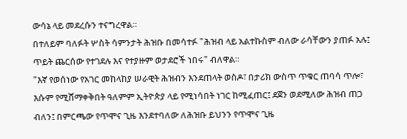ውሳኔ ላይ መደረሱን ተናግረዋል።
በተለይም ባለፉት ሦስት ሳምንታት ሕዝቡ በመሳተፉ "ሕዝብ ላይ አልተኩስም ብለው ራሳቸውን ያጠፉ አሉ፤ ጥይት ጨርሰው የተገደሉ እና የተያዙም ወታደሮች ነበሩ" ብለዋል።
"እኛ የወሰነው የአገር መከላከያ ሠራዊት ሕዝብን እንደጠላት ወስዶ፣ በታሪክ ውስጥ ጥቁር ጠባሳ ጥሎ፣ እሱም የሚሸማቀቅበት ዓለምም ኢትዮጵያ ላይ የሚነሳበት ነገር ከሚፈጠር፤ ደጀን ወደሚለው ሕዝብ ጠጋ ብለን፤ በምርጫው የጥሞና ጊዜ እንደተባለው ለሕዝቡ ይህንን የጥሞና ጊዜ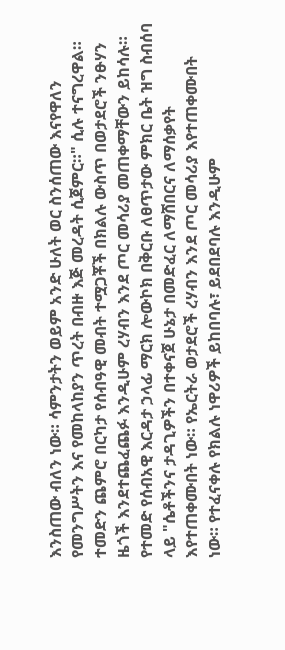እንስጠው ብለን ነው። ሳምንታትን ወይም አንድ ሁለት ወር ስንሰጠው እናየዋለን የመንግሥትን እና የመከላከያን ጥረት በብዙ እጅ መረዳት ሲጀምር።" ሲሉ ተናግረዋል።
ተመድን ጨምሮ በርካታ የሰብዓዊ መብት ተሟጋቾች በክልሉ ውስጥ በወታደሮች ንፁሃን ዜጎች እንደተጨፈጨፉ እንዲሁም ረሃብን እንደ ጦር መሳሪያ መጠቀማቸውን ይከሳሉ።
የተመድ የሰብአዊ እርዳታ ኃላፊ ማርክ ሎውኮክ በቅርቡ ለፀጥታው ምክር ቤት ዝግ ስብሰባ ላይ "ሴቶችንና ታዳጊዎችን በተቀናጀ ሁኔታ በመድፈር ለማሸበርና ለማሰቃየት እየተጠቀሙበት ነው። የኤርትራ ወታደሮች ረሃብን እንደ ጦር መሳሪያ እየተጠቀሙበት ነው። የተፈናቀሉ የክልሉ ነዋሪዎች ይከበባሉ፣ ይደበደባሉ እንዲሁም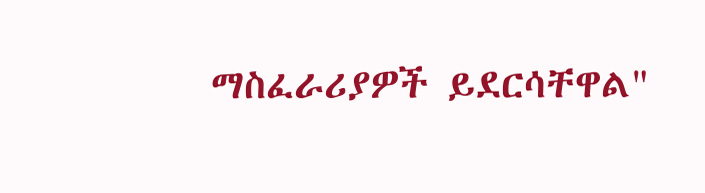ማስፈራሪያዎች ይደርሳቸዋል"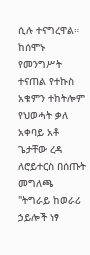ሲሉ ተናግረዋል።
ከሰሞኑ የመንግሥት ተናጠል የተኩስ አቁምን ተከትሎም የህወሓት ቃለ አቀባይ አቶ ጌታቸው ረዳ ለሮይተርስ በሰጡት መግለጫ "ትግራይ ከወራሪ ኃይሎች ነፃ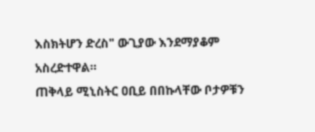እስክትሆን ድረስ" ውጊያው እንደማያቆም አስረድተዋል።
ጠቅላይ ሚኒስትር ዐቢይ በበኩላቸው ቦታዎቹን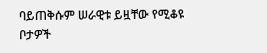ባይጠቅሱም ሠራዊቱ ይዟቸው የሚቆዩ ቦታዎች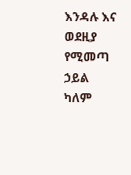እንዳሉ እና ወደዚያ የሚመጣ ኃይል ካለም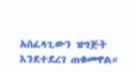አስፈላጊውን ዝግጅት እንደተደረገ ጠቁመዋል።